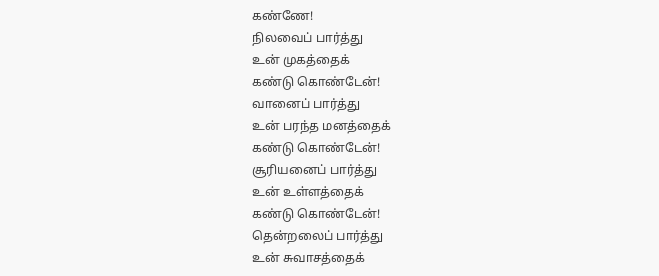கண்ணே!
நிலவைப் பார்த்து
உன் முகத்தைக்
கண்டு கொண்டேன்!
வானைப் பார்த்து
உன் பரந்த மனத்தைக்
கண்டு கொண்டேன்!
சூரியனைப் பார்த்து
உன் உள்ளத்தைக்
கண்டு கொண்டேன்!
தென்றலைப் பார்த்து
உன் சுவாசத்தைக்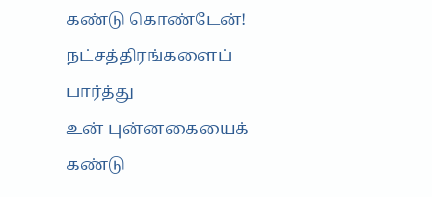கண்டு கொண்டேன்!
நட்சத்திரங்களைப் பார்த்து
உன் புன்னகையைக்
கண்டு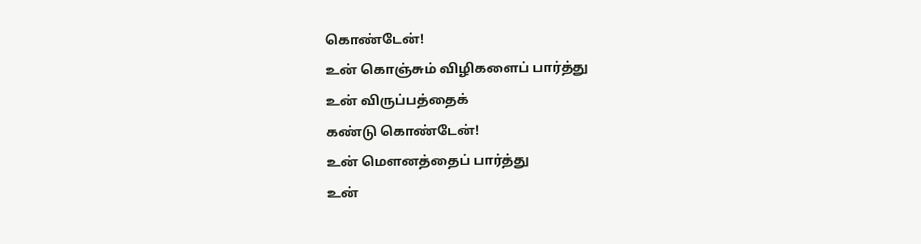கொண்டேன்!
உன் கொஞ்சும் விழிகளைப் பார்த்து
உன் விருப்பத்தைக்
கண்டு கொண்டேன்!
உன் மௌனத்தைப் பார்த்து
உன்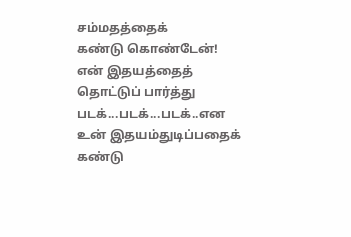சம்மதத்தைக்
கண்டு கொண்டேன்!
என் இதயத்தைத் தொட்டுப் பார்த்து
படக்...படக்...படக்..என
உன் இதயம்துடிப்பதைக்
கண்டு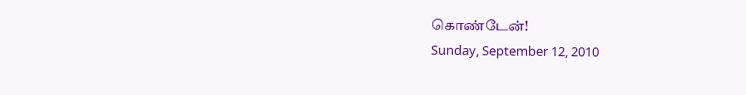கொண்டேன்!
Sunday, September 12, 2010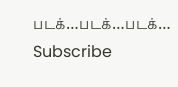படக்…படக்…படக்…
Subscribe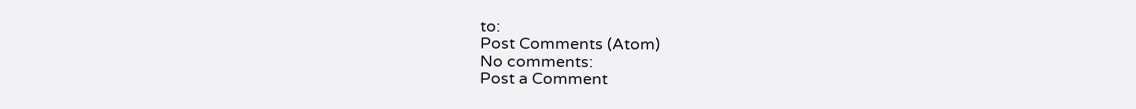to:
Post Comments (Atom)
No comments:
Post a Comment